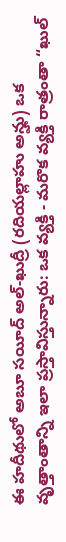ఈ హదీథులో అబూ సయీద్ అల్-ఖుద్రీ (రదియల్లాహు అన్హు) ఒక వృత్తాంతాన్ని ఇలా ప్రస్తావిస్తున్నారు: ఒక వ్యక్తి - మరొక వ్యక్తి రాత్రంతా “ఖుల్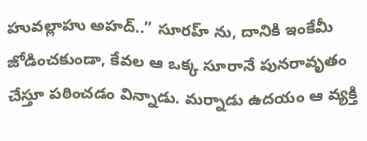హువల్లాహు అహద్..” సూరహ్ ను, దానికి ఇంకేమీ జోడించకుండా, కేవల ఆ ఒక్క సూరానే పునరావృతం చేస్తూ పఠించడం విన్నాడు. మర్నాడు ఉదయం ఆ వ్యక్తి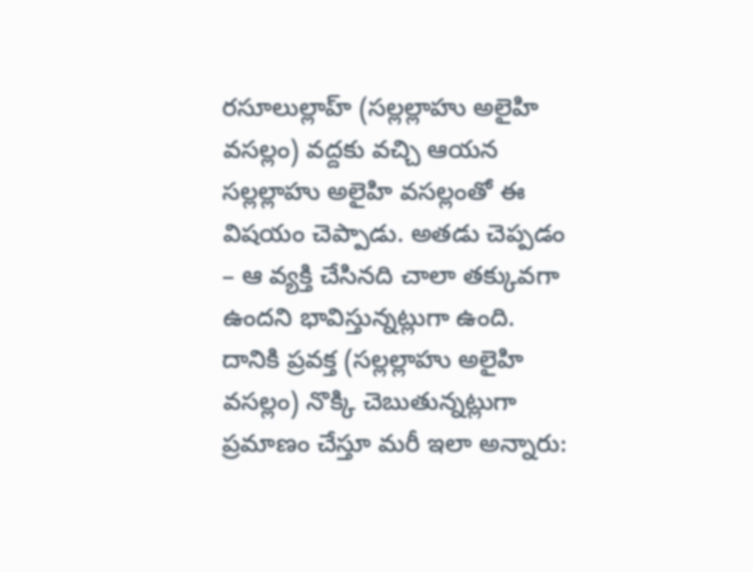రసూలుల్లాహ్ (సల్లల్లాహు అలైహి వసల్లం) వద్దకు వచ్చి ఆయన సల్లల్లాహు అలైహి వసల్లంతో ఈ విషయం చెప్పాడు. అతడు చెప్పడం – ఆ వ్యక్తి చేసినది చాలా తక్కువగా ఉందని భావిస్తున్నట్లుగా ఉంది. దానికి ప్రవక్త (సల్లల్లాహు అలైహి వసల్లం) నొక్కి చెబుతున్నట్లుగా ప్రమాణం చేస్తూ మరీ ఇలా అన్నారు: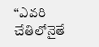“ఎవరి చేతిలోనైతే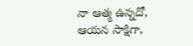నా ఆత్మ ఉన్నదో, ఆయన సాక్షిగా,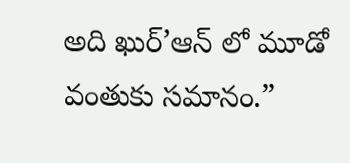అది ఖుర్’ఆన్ లో మూడో వంతుకు సమానం.”